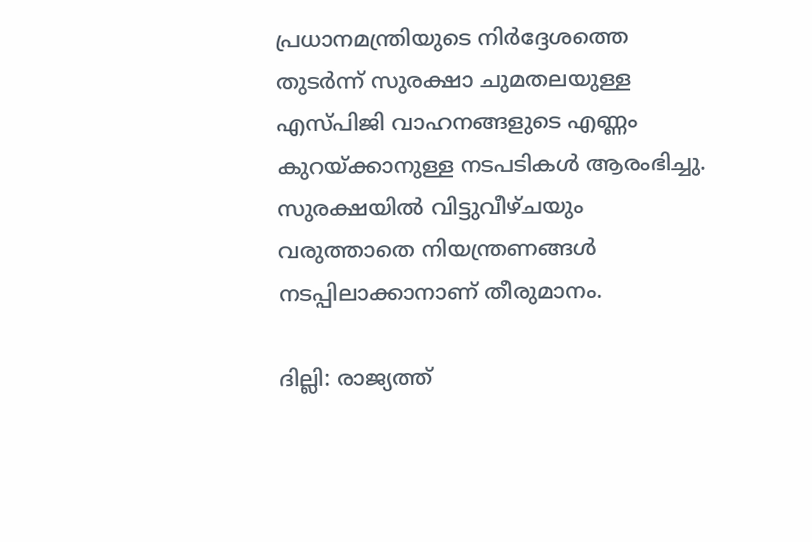പ്രധാനമന്ത്രിയുടെ നിർദ്ദേശത്തെ തുടർന്ന് സുരക്ഷാ ചുമതലയുള്ള എസ്പിജി വാഹനങ്ങളുടെ എണ്ണം കുറയ്ക്കാനുള്ള നടപടികൾ ആരംഭിച്ചു. സുരക്ഷയിൽ വിട്ടുവീഴ്ചയും വരുത്താതെ നിയന്ത്രണങ്ങൾ നടപ്പിലാക്കാനാണ് തീരുമാനം.

ദില്ലി: രാജ്യത്ത്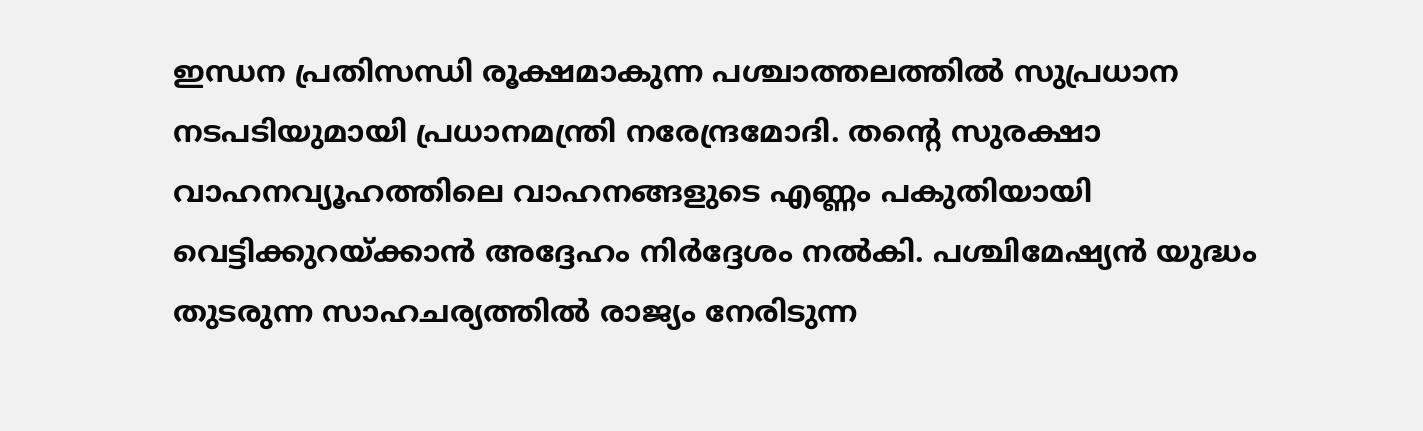ഇന്ധന പ്രതിസന്ധി രൂക്ഷമാകുന്ന പശ്ചാത്തലത്തിൽ സുപ്രധാന നടപടിയുമായി പ്രധാനമന്ത്രി നരേന്ദ്രമോദി. തന്റെ സുരക്ഷാ വാഹനവ്യൂഹത്തിലെ വാഹനങ്ങളുടെ എണ്ണം പകുതിയായി വെട്ടിക്കുറയ്ക്കാൻ അദ്ദേഹം നിർദ്ദേശം നൽകി. പശ്ചിമേഷ്യൻ യുദ്ധം തുടരുന്ന സാഹചര്യത്തിൽ രാജ്യം നേരിടുന്ന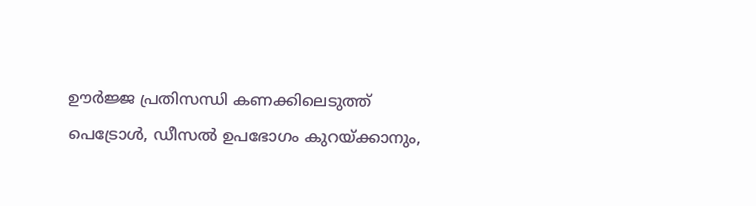ഊ‍‍ർജ്ജ പ്രതിസന്ധി കണക്കിലെടുത്ത് പെട്രോൾ, ഡീസൽ ഉപഭോഗം കുറയ്ക്കാനും,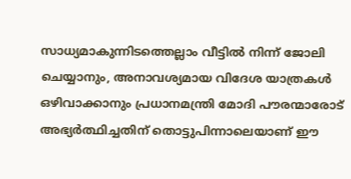സാധ്യമാകുന്നിടത്തെല്ലാം വീട്ടിൽ നിന്ന് ജോലി ചെയ്യാനും, അനാവശ്യമായ വിദേശ യാത്രകൾ ഒഴിവാക്കാനും പ്രധാനമന്ത്രി മോദി പൗരന്മാരോട് അഭ്യർത്ഥിച്ചതിന് തൊട്ടുപിന്നാലെയാണ് ഈ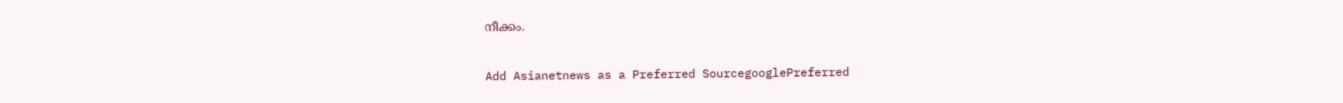നീക്കം.

Add Asianetnews as a Preferred SourcegooglePreferred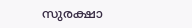സുരക്ഷാ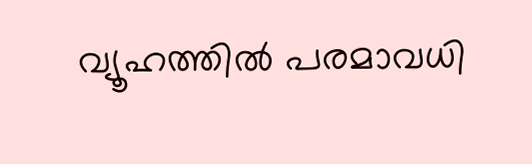വ്യൂഹത്തിൽ പരമാവധി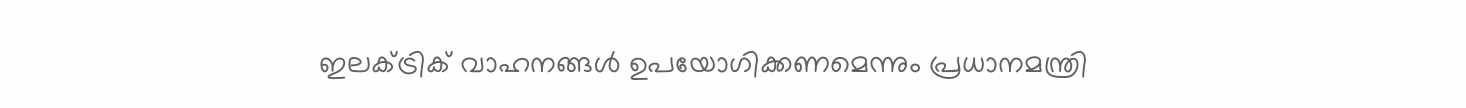ഇലക്ട്രിക് വാഹനങ്ങൾ ഉപയോഗിക്കണമെന്നും പ്രധാനമന്ത്രി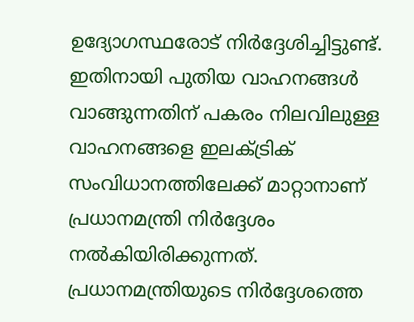ഉദ്യോഗസ്ഥരോട് നിർദ്ദേശിച്ചിട്ടുണ്ട്. ഇതിനായി പുതിയ വാഹനങ്ങൾ വാങ്ങുന്നതിന് പകരം നിലവിലുള്ള വാഹനങ്ങളെ ഇലക്ട്രിക് സംവിധാനത്തിലേക്ക് മാറ്റാനാണ് പ്രധാനമന്ത്രി നി‍ർദ്ദേശം നൽകിയിരിക്കുന്നത്. പ്രധാനമന്ത്രിയുടെ നിർദ്ദേശത്തെ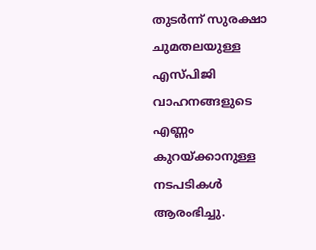തുടർന്ന് സുരക്ഷാ ചുമതലയുള്ള എസ്പിജി വാഹനങ്ങളുടെ എണ്ണം കുറയ്ക്കാനുള്ള നടപടികൾ ആരംഭിച്ചു.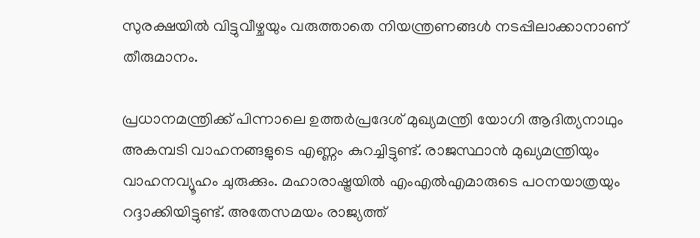സുരക്ഷയിൽ വിട്ടുവീഴ്ചയും വരുത്താതെ നിയന്ത്രണങ്ങൾ നടപ്പിലാക്കാനാണ് തീരുമാനം.

പ്രധാനമന്ത്രിക്ക് പിന്നാലെ ഉത്തർപ്രദേശ് മുഖ്യമന്ത്രി യോഗി ആദിത്യനാഥും അകമ്പടി വാഹനങ്ങളുടെ എണ്ണം കുറച്ചിട്ടുണ്ട്. രാജസ്ഥാൻ മുഖ്യമന്ത്രിയും വാഹനവ്യൂഹം ചുരുക്കും. മഹാരാഷ്ട്രയിൽ എംഎൽഎമാരുടെ പഠനയാത്രയും റദ്ദാക്കിയിട്ടുണ്ട്. അതേസമയം രാജ്യത്ത്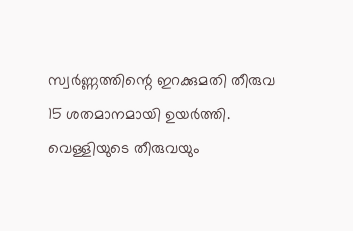സ്വർണ്ണത്തിന്റെ ഇറക്കുമതി തീരുവ 15 ശതമാനമായി ഉയർത്തി. വെള്ളിയുടെ തീരുവയും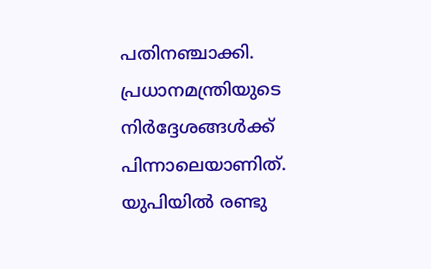പതിനഞ്ചാക്കി. പ്രധാനമന്ത്രിയുടെ നിർദ്ദേശങ്ങൾക്ക് പിന്നാലെയാണിത്. യുപിയിൽ രണ്ടു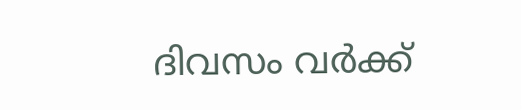ദിവസം വർക്ക്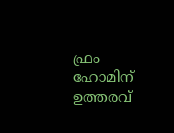ഫ്രം ഹോമിന് ഉത്തരവ്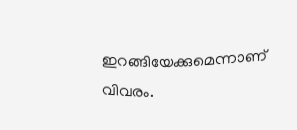ഇറങ്ങിയേക്കുമെന്നാണ് വിവരം.